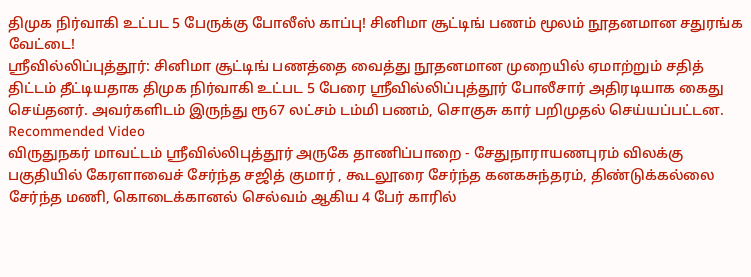திமுக நிர்வாகி உட்பட 5 பேருக்கு போலீஸ் காப்பு! சினிமா சூட்டிங் பணம் மூலம் நூதனமான சதுரங்க வேட்டை!
ஶ்ரீவில்லிப்புத்தூர்: சினிமா சூட்டிங் பணத்தை வைத்து நூதனமான முறையில் ஏமாற்றும் சதித் திட்டம் தீட்டியதாக திமுக நிர்வாகி உட்பட 5 பேரை ஶ்ரீவில்லிப்புத்தூர் போலீசார் அதிரடியாக கைது செய்தனர். அவர்களிடம் இருந்து ரூ67 லட்சம் டம்மி பணம், சொகுசு கார் பறிமுதல் செய்யப்பட்டன.
Recommended Video
விருதுநகர் மாவட்டம் ஸ்ரீவில்லிபுத்தூர் அருகே தாணிப்பாறை - சேதுநாராயணபுரம் விலக்கு பகுதியில் கேரளாவைச் சேர்ந்த சஜித் குமார் , கூடலூரை சேர்ந்த கனகசுந்தரம், திண்டுக்கல்லை சேர்ந்த மணி, கொடைக்கானல் செல்வம் ஆகிய 4 பேர் காரில்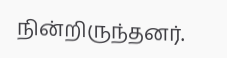நின்றிருந்தனர்.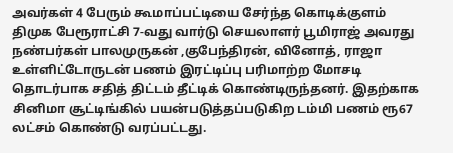அவர்கள் 4 பேரும் கூமாப்பட்டியை சேர்ந்த கொடிக்குளம் திமுக பேரூராட்சி 7-வது வார்டு செயலாளர் பூமிராஜ் அவரது நண்பர்கள் பாலமுருகன் ,குபேந்திரன், வினோத், ராஜா உள்ளிட்டோருடன் பணம் இரட்டிப்பு பரிமாற்ற மோசடி தொடர்பாக சதித் திட்டம் தீட்டிக் கொண்டிருந்தனர். இதற்காக சினிமா சூட்டிங்கில் பயன்படுத்தப்படுகிற டம்மி பணம் ரூ67 லட்சம் கொண்டு வரப்பட்டது.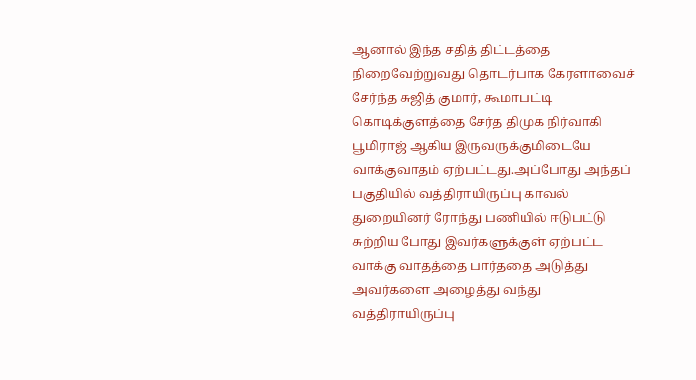ஆனால் இந்த சதித் திட்டத்தை நிறைவேற்றுவது தொடர்பாக கேரளாவைச் சேர்ந்த சுஜித் குமார், கூமாபட்டி கொடிக்குளத்தை சேர்த திமுக நிர்வாகி பூமிராஜ் ஆகிய இருவருக்குமிடையே வாக்குவாதம் ஏற்பட்டது.அப்போது அந்தப் பகுதியில் வத்திராயிருப்பு காவல் துறையினர் ரோந்து பணியில் ஈடுபட்டு சுற்றிய போது இவர்களுக்குள் ஏற்பட்ட வாக்கு வாதத்தை பார்ததை அடுத்து அவர்களை அழைத்து வந்து வத்திராயிருப்பு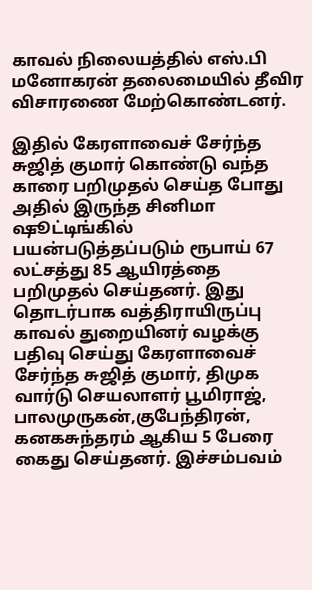காவல் நிலையத்தில் எஸ்.பி மனோகரன் தலைமையில் தீவிர விசாரணை மேற்கொண்டனர்.

இதில் கேரளாவைச் சேர்ந்த சுஜித் குமார் கொண்டு வந்த காரை பறிமுதல் செய்த போது அதில் இருந்த சினிமா ஷூட்டிங்கில் பயன்படுத்தப்படும் ரூபாய் 67 லட்சத்து 85 ஆயிரத்தை பறிமுதல் செய்தனர். இது தொடர்பாக வத்திராயிருப்பு காவல் துறையினர் வழக்கு பதிவு செய்து கேரளாவைச் சேர்ந்த சுஜித் குமார், திமுக வார்டு செயலாளர் பூமிராஜ், பாலமுருகன்,குபேந்திரன், கனகசுந்தரம் ஆகிய 5 பேரை கைது செய்தனர். இச்சம்பவம்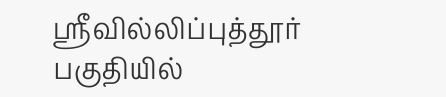ஶ்ரீவில்லிப்புத்தூர் பகுதியில்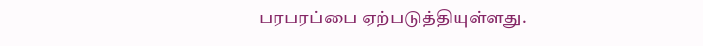பரபரப்பை ஏற்படுத்தியுள்ளது.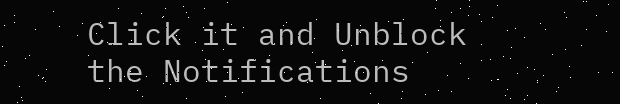Click it and Unblock the Notifications